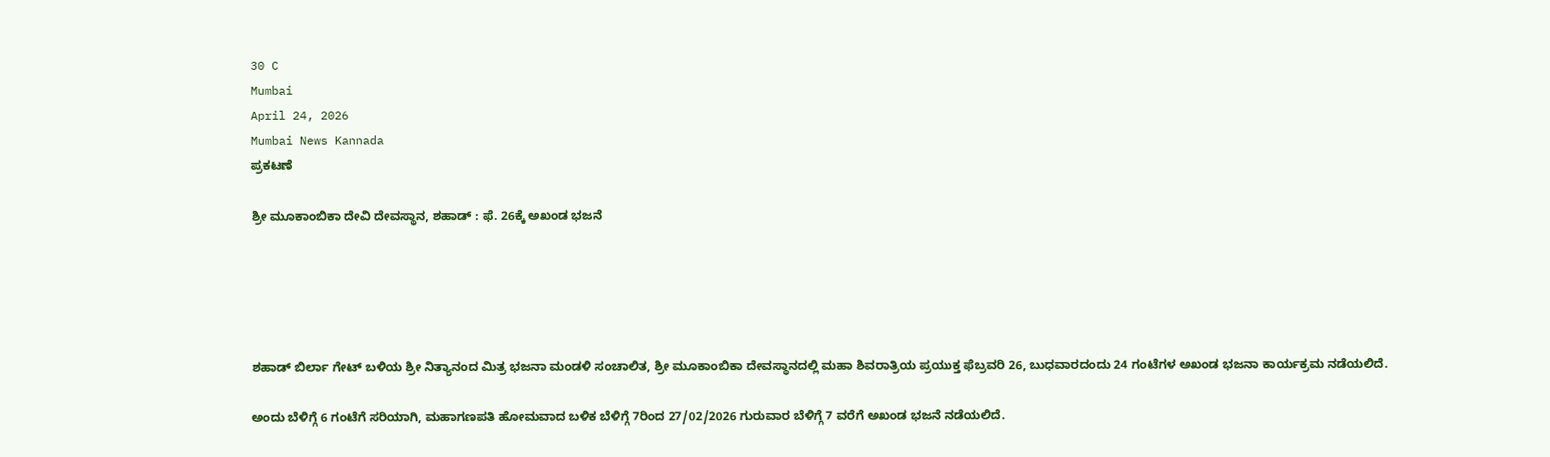30 C
Mumbai
April 24, 2026
Mumbai News Kannada
ಪ್ರಕಟಣೆ

ಶ್ರೀ ಮೂಕಾಂಬಿಕಾ ದೇವಿ ದೇವಸ್ಥಾನ, ಶಹಾಡ್ : ಫೆ. 26ಕ್ಕೆ ಅಖಂಡ ಭಜನೆ





ಶಹಾಡ್ ಬಿರ್ಲಾ ಗೇಟ್ ಬಳಿಯ ಶ್ರೀ ನಿತ್ಯಾನಂದ ಮಿತ್ರ ಭಜನಾ ಮಂಡಳಿ ಸಂಚಾಲಿತ, ಶ್ರೀ ಮೂಕಾಂಬಿಕಾ ದೇವಸ್ಥಾನದಲ್ಲಿ ಮಹಾ ಶಿವರಾತ್ರಿಯ ಪ್ರಯುಕ್ತ ಫೆಬ್ರವರಿ 26, ಬುಧವಾರದಂದು 24 ಗಂಟೆಗಳ ಅಖಂಡ ಭಜನಾ ಕಾರ್ಯಕ್ರಮ ನಡೆಯಲಿದೆ.

ಅಂದು ಬೆಳಿಗ್ಗೆ 6 ಗಂಟೆಗೆ ಸರಿಯಾಗಿ, ಮಹಾಗಣಪತಿ ಹೋಮವಾದ ಬಳಿಕ ಬೆಳಿಗ್ಗೆ 7ರಿಂದ 27/02/2026 ಗುರುವಾರ ಬೆಳಿಗ್ಗೆ 7 ವರೆಗೆ ಅಖಂಡ ಭಜನೆ ನಡೆಯಲಿದೆ.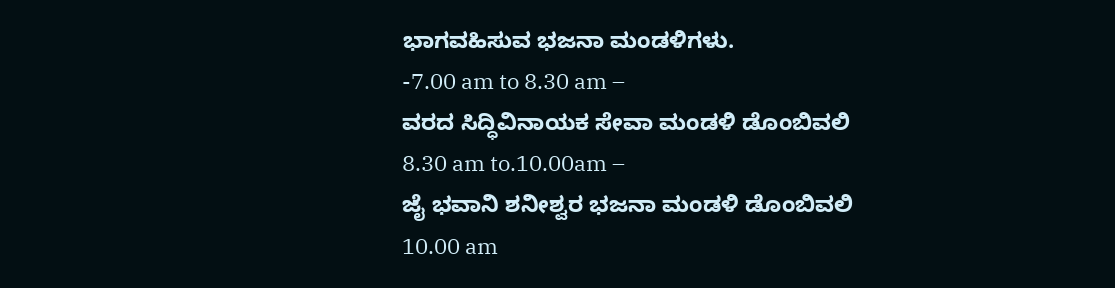ಭಾಗವಹಿಸುವ ಭಜನಾ ಮಂಡಳಿಗಳು.
-7.00 am to 8.30 am –
ವರದ ಸಿದ್ಧಿವಿನಾಯಕ ಸೇವಾ ಮಂಡಳಿ ಡೊಂಬಿವಲಿ
8.30 am to.10.00am –
ಜೈ ಭವಾನಿ ಶನೀಶ್ವರ ಭಜನಾ ಮಂಡಳಿ ಡೊಂಬಿವಲಿ
10.00 am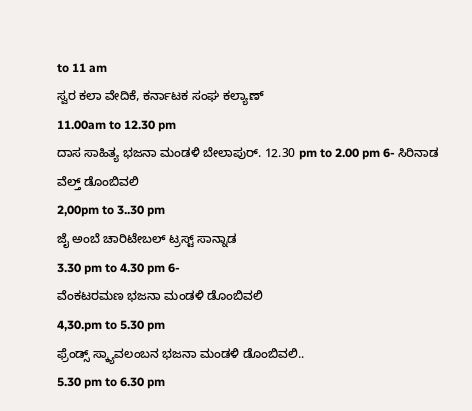to 11 am
ಸ್ವರ ಕಲಾ ವೇದಿಕೆ, ಕರ್ನಾಟಕ ಸಂಘ ಕಲ್ಯಾಣ್
11.00am to 12.30 pm
ದಾಸ ಸಾಹಿತ್ಯ ಭಜನಾ ಮಂಡಳಿ ಬೇಲಾಪುರ್. 12.30 pm to 2.00 pm 6- ಸಿರಿನಾಡ ವೆಲ್ತ್‌‌ ಡೊಂಬಿವಲಿ
2,00pm to 3..30 pm
ಜೈ ಅಂಬೆ ಚಾರಿಟೇಬಲ್ ಟ್ರಸ್ಟ್ ಸಾನ್ನಾಡ
3.30 pm to 4.30 pm 6-
ವೆಂಕಟರಮಣ ಭಜನಾ ಮಂಡಳಿ ಡೊಂಬಿವಲಿ
4,30.pm to 5.30 pm
ಫ್ರೆಂಡ್ಸ್ ಸ್ಕ್ಯಾವಲಂಬನ ಭಜನಾ ಮಂಡಳಿ ಡೊಂಬಿವಲಿ..
5.30 pm to 6.30 pm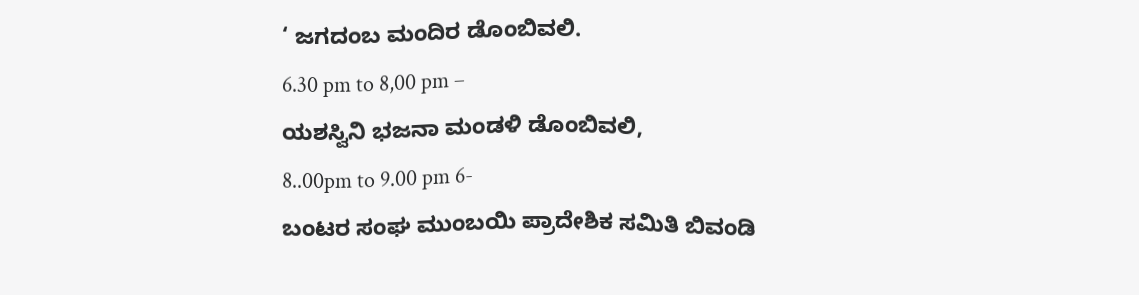‘ ಜಗದಂಬ ಮಂದಿರ ಡೊಂಬಿವಲಿ.
6.30 pm to 8,00 pm –
ಯಶಸ್ವಿನಿ ಭಜನಾ ಮಂಡಳಿ ಡೊಂಬಿವಲಿ,
8..00pm to 9.00 pm 6-
ಬಂಟರ ಸಂಘ ಮುಂಬಯಿ ಪ್ರಾದೇಶಿಕ ಸಮಿತಿ ಬಿವಂಡಿ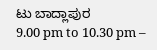ಟು ಬಾದ್ಲಾಪುರ
9.00 pm to 10.30 pm –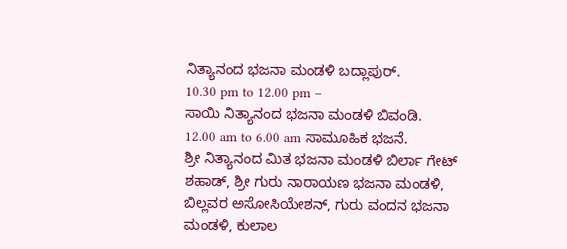ನಿತ್ಯಾನಂದ ಭಜನಾ ಮಂಡಳಿ ಬದ್ಲಾಪುರ್.
10.30 pm to 12.00 pm –
ಸಾಯಿ ನಿತ್ಯಾನಂದ ಭಜನಾ ಮಂಡಳಿ ಬಿವಂಡಿ.
12.00 am to 6.00 am ಸಾಮೂಹಿಕ ಭಜನೆ.
ಶ್ರೀ ನಿತ್ಯಾನಂದ ಮಿತ ಭಜನಾ ಮಂಡಳಿ ಬಿರ್ಲಾ ಗೇಟ್ ಶಹಾಡ್, ಶ್ರೀ ಗುರು ನಾರಾಯಣ ಭಜನಾ ಮಂಡಳಿ, ಬಿಲ್ಲವರ ಅಸೋಸಿಯೇಶನ್, ಗುರು ವಂದನ ಭಜನಾ ಮಂಡಳಿ, ಕುಲಾಲ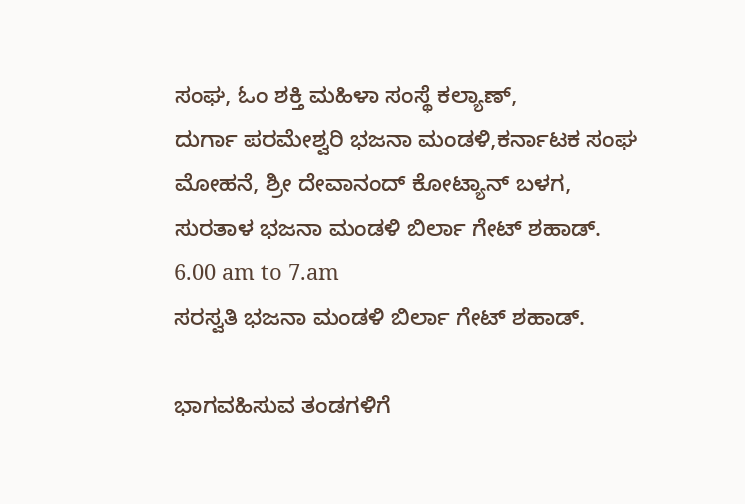ಸಂಘ, ಓಂ ಶಕ್ತಿ ಮಹಿಳಾ ಸಂಸ್ಥೆ ಕಲ್ಯಾಣ್,
ದುರ್ಗಾ ಪರಮೇಶ್ವರಿ ಭಜನಾ ಮಂಡಳಿ,ಕರ್ನಾಟಕ ಸಂಘ ಮೋಹನೆ, ಶ್ರೀ ದೇವಾನಂದ್ ಕೋಟ್ಯಾನ್ ಬಳಗ, ಸುರತಾಳ ಭಜನಾ ಮಂಡಳಿ ಬಿರ್ಲಾ ಗೇಟ್ ಶಹಾಡ್.
6.00 am to 7.am
ಸರಸ್ವತಿ ಭಜನಾ ಮಂಡಳಿ ಬಿರ್ಲಾ ಗೇಟ್ ಶಹಾಡ್.

ಭಾಗವಹಿಸುವ ತಂಡಗಳಿಗೆ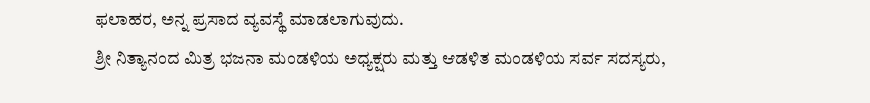ಫಲಾಹರ, ಅನ್ನ ಪ್ರಸಾದ ವ್ಯವಸ್ಥೆ ಮಾಡಲಾಗುವುದು.
ಶ್ರೀ ನಿತ್ಯಾನಂದ ಮಿತ್ರ ಭಜನಾ ಮಂಡಳಿಯ ಅಧ್ಯಕ್ಷರು ಮತ್ತು ಆಡಳಿತ ಮಂಡಳಿಯ ಸರ್ವ ಸದಸ್ಯರು,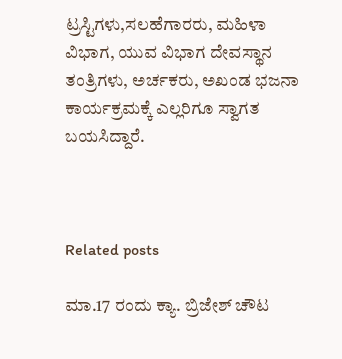ಟ್ರಸ್ಟಿಗಳು,ಸಲಹೆಗಾರರು, ಮಹಿಳಾ ವಿಭಾಗ, ಯುವ ವಿಭಾಗ ದೇವಸ್ಥಾನ ತಂತ್ರಿಗಳು, ಅರ್ಚಕರು, ಅಖಂಡ ಭಜನಾ ಕಾರ್ಯಕ್ರಮಕ್ಕೆ ಎಲ್ಲರಿಗೂ ಸ್ವಾಗತ ಬಯಸಿದ್ದಾರೆ.



Related posts

ಮಾ.17 ರಂದು ಕ್ಯಾ. ಬ್ರಿಜೇಶ್ ಚೌಟ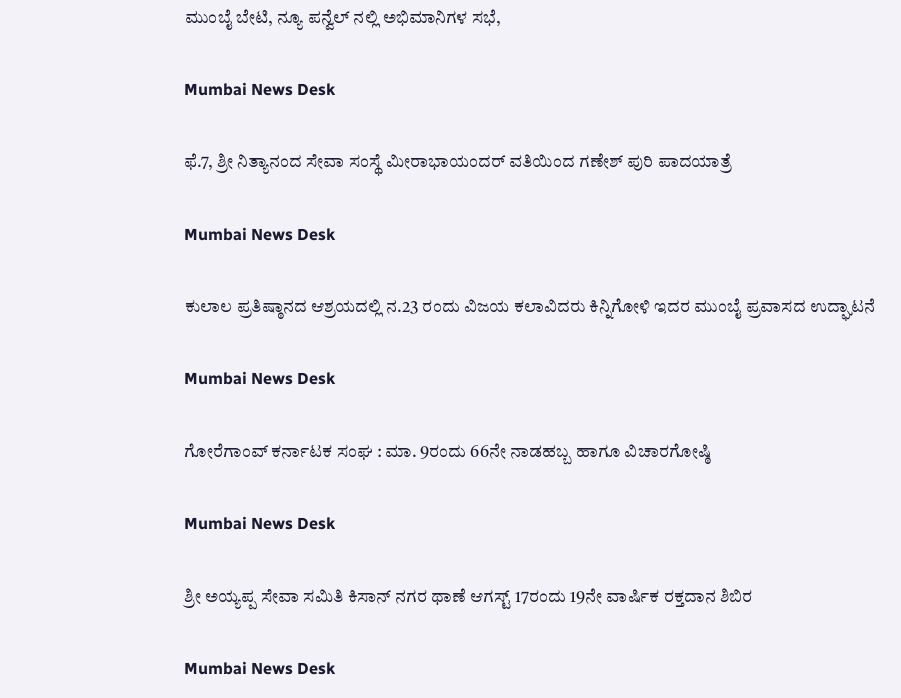ಮುಂಬೈ ಬೇಟಿ, ನ್ಯೂ ಪನ್ವೆಲ್ ನಲ್ಲಿ ಅಭಿಮಾನಿಗಳ ಸಭೆ,

Mumbai News Desk

ಫೆ.7, ಶ್ರೀ ನಿತ್ಯಾನಂದ ಸೇವಾ ಸಂಸ್ಥೆ ಮೀರಾಭಾಯಂದರ್ ವತಿಯಿಂದ ಗಣೇಶ್ ಪುರಿ ಪಾದಯಾತ್ರೆ

Mumbai News Desk

ಕುಲಾಲ ಪ್ರತಿಷ್ಠಾನದ ಆಶ್ರಯದಲ್ಲಿ ನ.23 ರಂದು ವಿಜಯ ಕಲಾವಿದರು ಕಿನ್ನಿಗೋಳಿ ಇದರ ಮುಂಬೈ ಪ್ರವಾಸದ ಉದ್ಘಾಟನೆ

Mumbai News Desk

ಗೋರೆಗಾಂವ್ ಕರ್ನಾಟಕ ಸಂಘ : ಮಾ. 9ರಂದು 66ನೇ ನಾಡಹಬ್ಬ ಹಾಗೂ ವಿಚಾರಗೋಷ್ಠಿ

Mumbai News Desk

ಶ್ರೀ ಅಯ್ಯಪ್ಪ ಸೇವಾ ಸಮಿತಿ ಕಿಸಾನ್ ನಗರ ಥಾಣೆ ಆಗಸ್ಟ್ 17ರಂದು 19ನೇ ವಾರ್ಷಿಕ ರಕ್ತದಾನ ಶಿಬಿರ

Mumbai News Desk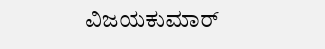ವಿಜಯಕುಮಾರ್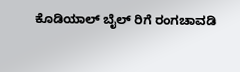ಕೊಡಿಯಾಲ್ ಬೈಲ್ ರಿಗೆ ರಂಗಚಾವಡಿ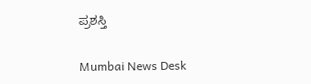ಪ್ರಶಸ್ತಿ

Mumbai News Desk